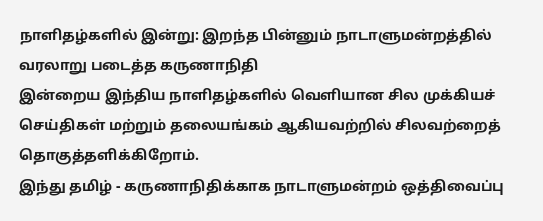நாளிதழ்களில் இன்று: இறந்த பின்னும் நாடாளுமன்றத்தில் வரலாறு படைத்த கருணாநிதி
இன்றைய இந்திய நாளிதழ்களில் வெளியான சில முக்கியச் செய்திகள் மற்றும் தலையங்கம் ஆகியவற்றில் சிலவற்றைத் தொகுத்தளிக்கிறோம்.
இந்து தமிழ் - கருணாநிதிக்காக நாடாளுமன்றம் ஒத்திவைப்பு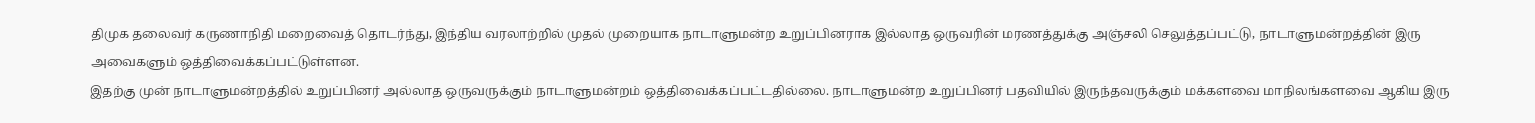திமுக தலைவர் கருணாநிதி மறைவைத் தொடர்ந்து, இந்திய வரலாற்றில் முதல் முறையாக நாடாளுமன்ற உறுப்பினராக இல்லாத ஒருவரின் மரணத்துக்கு அஞ்சலி செலுத்தப்பட்டு, நாடாளுமன்றத்தின் இரு அவைகளும் ஒத்திவைக்கப்பட்டுள்ளன.
இதற்கு முன் நாடாளுமன்றத்தில் உறுப்பினர் அல்லாத ஒருவருக்கும் நாடாளுமன்றம் ஒத்திவைக்கப்பட்டதில்லை. நாடாளுமன்ற உறுப்பினர் பதவியில் இருந்தவருக்கும் மக்களவை மாநிலங்களவை ஆகிய இரு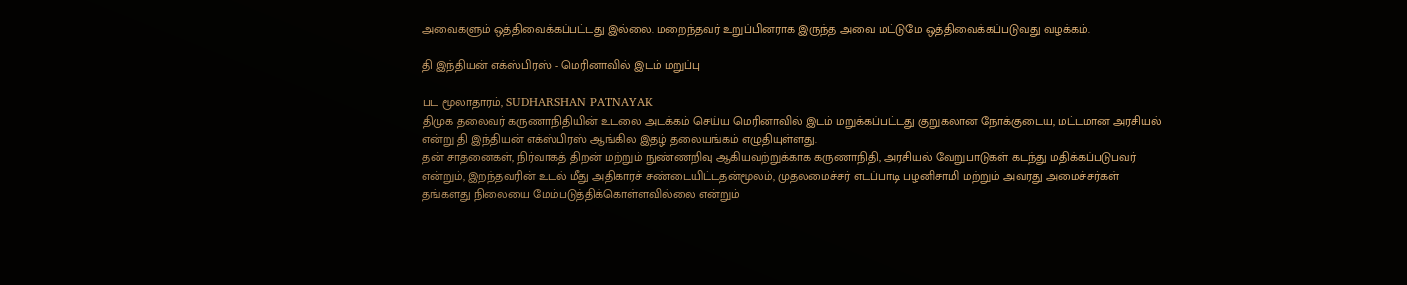அவைகளும் ஒத்திவைக்கப்பட்டது இல்லை. மறைந்தவர் உறுப்பினராக இருந்த அவை மட்டுமே ஒத்திவைக்கப்படுவது வழக்கம்.

தி இந்தியன் எக்ஸ்பிரஸ் - மெரினாவில் இடம் மறுப்பு

பட மூலாதாரம், SUDHARSHAN PATNAYAK
திமுக தலைவர் கருணாநிதியின் உடலை அடக்கம் செய்ய மெரினாவில் இடம் மறுக்கப்பட்டது குறுகலான நோக்குடைய, மட்டமான அரசியல் என்று தி இந்தியன் எக்ஸ்பிரஸ் ஆங்கில இதழ் தலையங்கம் எழுதியுள்ளது.
தன் சாதனைகள், நிர்வாகத் திறன் மற்றும் நுண்ணறிவு ஆகியவற்றுக்காக கருணாநிதி, அரசியல் வேறுபாடுகள் கடந்து மதிக்கப்படுபவர் என்றும், இறந்தவரின் உடல் மீது அதிகாரச் சண்டையிட்டதன்மூலம், முதலமைச்சர் எடப்பாடி பழனிசாமி மற்றும் அவரது அமைச்சர்கள் தங்களது நிலையை மேம்படுத்திக்கொள்ளவில்லை என்றும்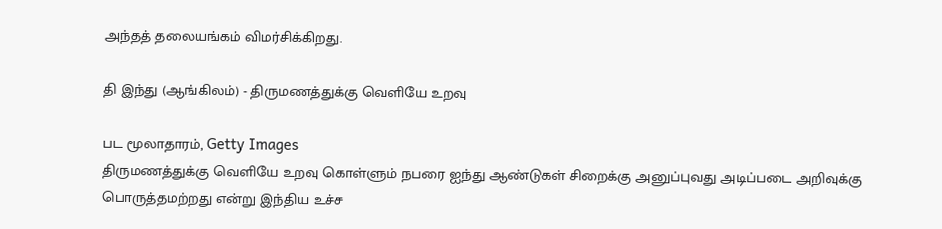அந்தத் தலையங்கம் விமர்சிக்கிறது.

தி இந்து (ஆங்கிலம்) - திருமணத்துக்கு வெளியே உறவு

பட மூலாதாரம், Getty Images
திருமணத்துக்கு வெளியே உறவு கொள்ளும் நபரை ஐந்து ஆண்டுகள் சிறைக்கு அனுப்புவது அடிப்படை அறிவுக்கு பொருத்தமற்றது என்று இந்திய உச்ச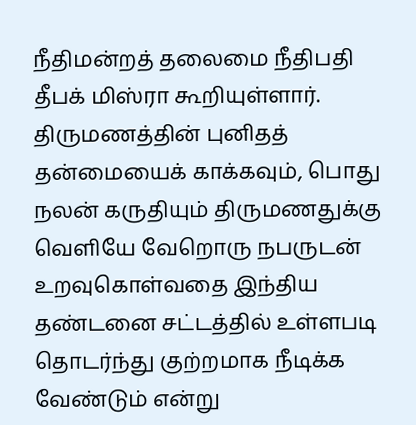நீதிமன்றத் தலைமை நீதிபதி தீபக் மிஸ்ரா கூறியுள்ளார்.
திருமணத்தின் புனிதத் தன்மையைக் காக்கவும், பொது நலன் கருதியும் திருமணதுக்கு வெளியே வேறொரு நபருடன் உறவுகொள்வதை இந்திய தண்டனை சட்டத்தில் உள்ளபடி தொடர்ந்து குற்றமாக நீடிக்க வேண்டும் என்று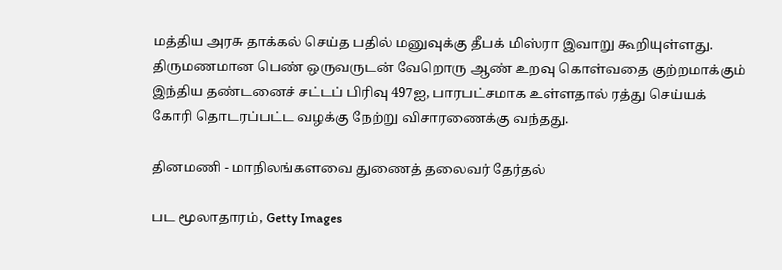மத்திய அரசு தாக்கல் செய்த பதில் மனுவுக்கு தீபக் மிஸ்ரா இவாறு கூறியுள்ளது.
திருமணமான பெண் ஒருவருடன் வேறொரு ஆண் உறவு கொள்வதை குற்றமாக்கும் இந்திய தண்டனைச் சட்டப் பிரிவு 497ஐ, பாரபட்சமாக உள்ளதால் ரத்து செய்யக் கோரி தொடரப்பட்ட வழக்கு நேற்று விசாரணைக்கு வந்தது.

தினமணி - மாநிலங்களவை துணைத் தலைவர் தேர்தல்

பட மூலாதாரம், Getty Images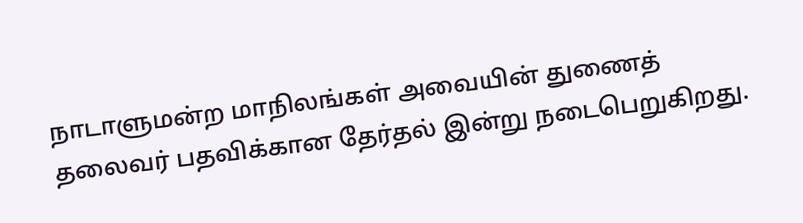நாடாளுமன்ற மாநிலங்கள் அவையின் துணைத் தலைவர் பதவிக்கான தேர்தல் இன்று நடைபெறுகிறது.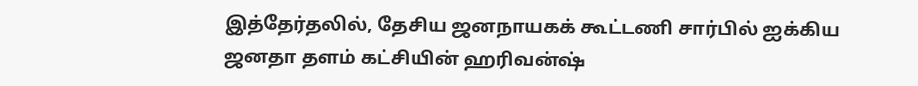இத்தேர்தலில், தேசிய ஜனநாயகக் கூட்டணி சார்பில் ஐக்கிய ஜனதா தளம் கட்சியின் ஹரிவன்ஷ்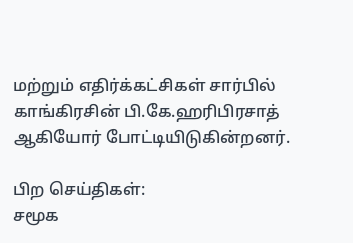மற்றும் எதிர்க்கட்சிகள் சார்பில் காங்கிரசின் பி.கே.ஹரிபிரசாத் ஆகியோர் போட்டியிடுகின்றனர்.

பிற செய்திகள்:
சமூக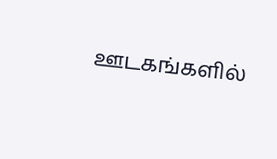ஊடகங்களில்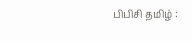பிபிசி தமிழ் :